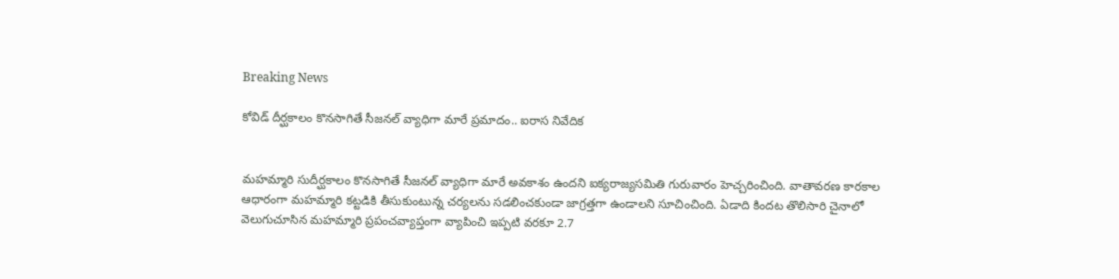Breaking News

కోవిడ్ దీర్ఘకాలం కొనసాగితే సీజనల్ వ్యాధిగా మారే ప్రమాదం.. ఐరాస నివేదిక


మహమ్మారి సుదీర్ఘకాలం కొనసాగితే సీజనల్ వ్యాధిగా మారే అవకాశం ఉందని ఐక్యరాజ్యసమితి గురువారం హెచ్చరించింది. వాతావరణ కారకాల ఆధారంగా మహమ్మారి కట్టడికి తీసుకుంటున్న చర్యలను సడలించకుండా జాగ్రత్తగా ఉండాలని సూచించింది. ఏడాది కిందట తొలిసారి చైనాలో వెలుగుచూసిన మహమ్మారి ప్రపంచవ్యాప్తంగా వ్యాపించి ఇప్పటి వరకూ 2.7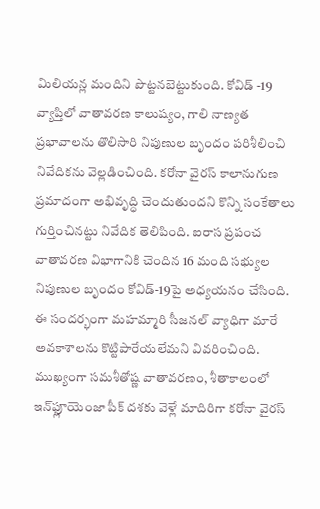మిలియన్ల మందిని పొట్టనబెట్టుకుంది. కోవిడ్ -19 వ్యాప్తిలో వాతావరణ కాలుష్యం, గాలి నాణ్యత ప్రభావాలను తొలిసారి నిపుణుల బృందం పరిశీలించి నివేదికను వెల్లడించింది. కరోనా వైరస్ కాలానుగుణ ప్రమాదంగా అభివృద్ధి చెందుతుందని కొన్ని సంకేతాలు గుర్తించినట్టు నివేదిక తెలిపింది. ఐరాస ప్రపంచ వాతావరణ విభాగానికి చెందిన 16 మంది సభ్యుల నిపుణుల బృందం కోవిడ్‌-19పై అధ్యయనం చేసింది. ఈ సందర్భంగా మహమ్మారి సీజనల్ వ్యాధిగా మారే అవకాశాలను కొట్టిపారేయలేమని వివరించింది. ముఖ్యంగా సమశీతోష్ణ వాతావరణం, శీతాకాలంలో ఇన్‌ఫ్లూయెంజా పీక్ దశకు వెళ్లే మాదిరిగా కరోనా వైరస్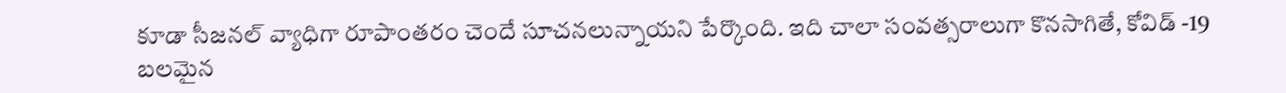కూడా సీజనల్ వ్యాధిగా రూపాంతరం చెందే సూచనలున్నాయని పేర్కొంది. ఇది చాలా సంవత్సరాలుగా కొనసాగితే, కోవిడ్ -19 బలమైన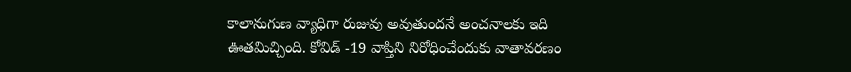కాలానుగుణ వ్యాధిగా రుజువు అవుతుందనే అంచనాలకు ఇది ఊతమిచ్చింది. కోవిడ్ -19 వాప్తిని నిరోధించేందుకు వాతావరణం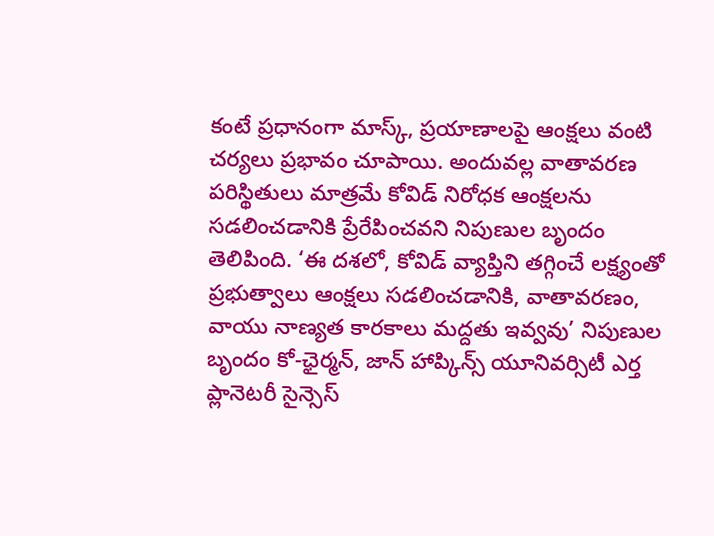కంటే ప్రధానంగా మాస్క్, ప్రయాణాలపై ఆంక్షలు వంటి చర్యలు ప్రభావం చూపాయి. అందువల్ల వాతావరణ పరిస్థితులు మాత్రమే కోవిడ్ నిరోధక ఆంక్షలను సడలించడానికి ప్రేరేపించవని నిపుణుల బృందం తెలిపింది. ‘ఈ దశలో, కోవిడ్ వ్యాప్తిని తగ్గించే లక్ష్యంతో ప్రభుత్వాలు ఆంక్షలు సడలించడానికి, వాతావరణం, వాయు నాణ్యత కారకాలు మద్దతు ఇవ్వవు’ నిపుణుల బృందం కో-ఛైర్మన్, జాన్ హాప్కిన్స్ యూనివర్సిటీ ఎర్త ప్లానెటరీ సైన్సెస్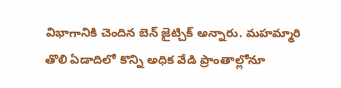విభాగానికి చెందిన బెన్ జైట్చిక్ అన్నారు. మహమ్మారి తొలి ఏడాదిలో కొన్ని అధిక వేడి ప్రాంతాల్లోనూ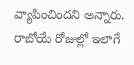వ్యాపించిందని అన్నారు. రాబోయే రోజుల్లో ఇలాగే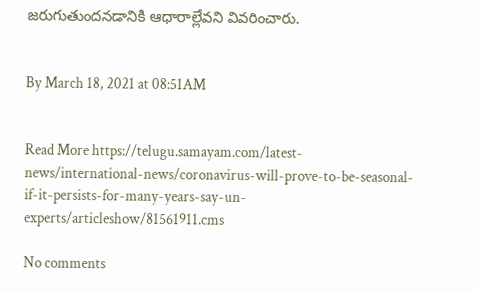జరుగుతుందనడానికి ఆధారాల్లేవని వివరించారు.


By March 18, 2021 at 08:51AM


Read More https://telugu.samayam.com/latest-news/international-news/coronavirus-will-prove-to-be-seasonal-if-it-persists-for-many-years-say-un-experts/articleshow/81561911.cms

No comments